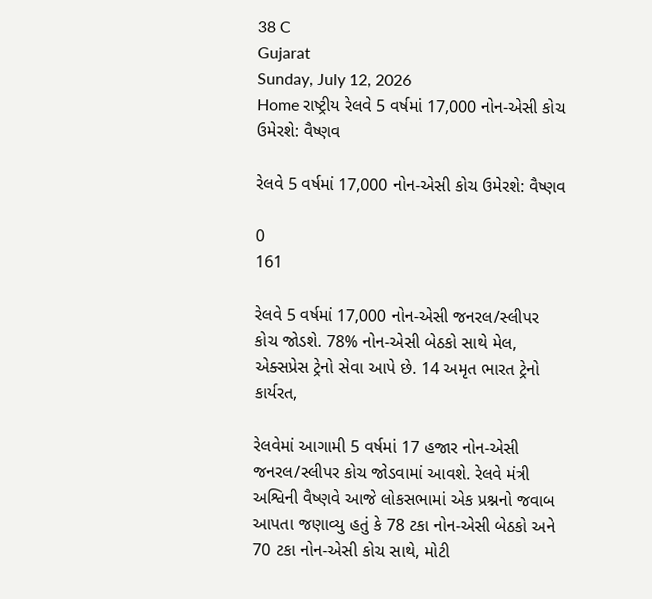38 C
Gujarat
Sunday, July 12, 2026
Home રાષ્ટ્રીય રેલવે 5 વર્ષમાં 17,000 નોન-એસી કોચ ઉમેરશે: વૈષ્ણવ

રેલવે 5 વર્ષમાં 17,000 નોન-એસી કોચ ઉમેરશે: વૈષ્ણવ

0
161

રેલવે 5 વર્ષમાં 17,000 નોન-એસી જનરલ/સ્લીપર કોચ જોડશે. 78% નોન-એસી બેઠકો સાથે મેલ, એક્સપ્રેસ ટ્રેનો સેવા આપે છે. 14 અમૃત ભારત ટ્રેનો કાર્યરત,

રેલવેમાં આગામી 5 વર્ષમાં 17 હજાર નોન-એસી જનરલ/સ્લીપર કોચ જોડવામાં આવશે. રેલવે મંત્રી અશ્વિની વૈષ્ણવે આજે લોકસભામાં એક પ્રશ્નનો જવાબ આપતા જણાવ્યુ હતું કે 78 ટકા નોન-એસી બેઠકો અને 70 ટકા નોન-એસી કોચ સાથે, મોટી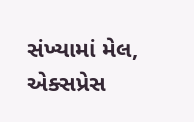સંખ્યામાં મેલ, એક્સપ્રેસ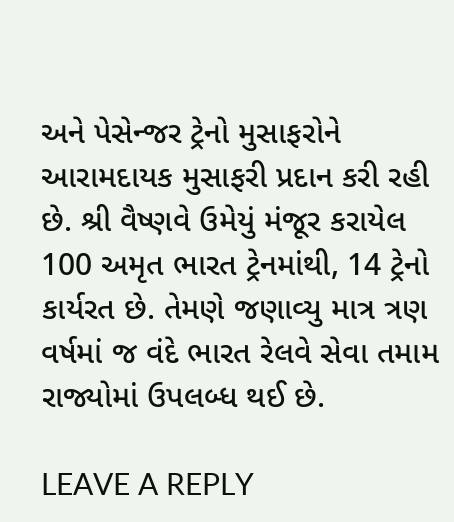અને પેસેન્જર ટ્રેનો મુસાફરોને આરામદાયક મુસાફરી પ્રદાન કરી રહી છે. શ્રી વૈષ્ણવે ઉમેયું મંજૂર કરાયેલ 100 અમૃત ભારત ટ્રેનમાંથી, 14 ટ્રેનો કાર્યરત છે. તેમણે જણાવ્યુ માત્ર ત્રણ વર્ષમાં જ વંદે ભારત રેલવે સેવા તમામ રાજ્યોમાં ઉપલબ્ધ થઈ છે.

LEAVE A REPLY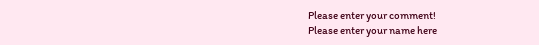Please enter your comment!
Please enter your name here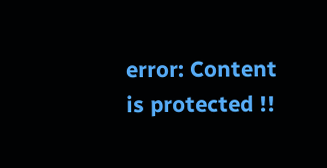error: Content is protected !!